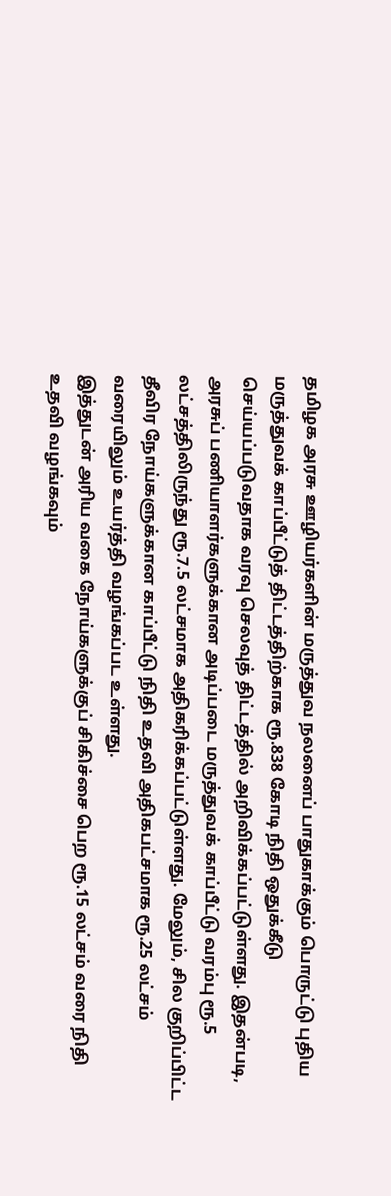தமிழக அரசு ஊழியர்களின் மருத்துவ நலனைப் பாதுகாக்கும் பொருட்டு புதிய மருத்துவக் காப்பீட்டுத் திட்டத்திற்காக ரூ.838 கோடி நிதி ஒதுக்கீடு செய்யப்படுவதாக வரவு செலவுத் திட்டத்தில் அறிவிக்கப்பட்டுள்ளது. இதன்படி, அரசுப் பணியாளர்களுக்கான அடிப்படை மருத்துவக் காப்பீட்டு வரம்பு ரூ.5 லட்சத்திலிருந்து ரூ.7.5 லட்சமாக அதிகரிக்கப்பட்டுள்ளது. மேலும், சில குறிப்பிட்ட தீவிர நோய்களுக்கான காப்பீட்டு நிதி உதவி அதிகபட்சமாக ரூ.25 லட்சம் வரையிலும் உயர்த்தி வழங்கப்பட உள்ளது.
இத்துடன் அரிய வகை நோய்களுக்குப் சிகிச்சை பெற ரூ.15 லட்சம் வரை நிதி உதவி வழங்கவும்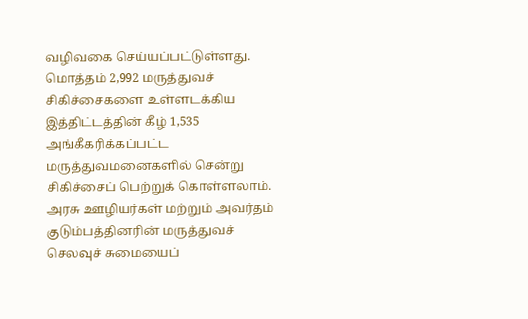வழிவகை செய்யப்பட்டுள்ளது. மொத்தம் 2,992 மருத்துவச் சிகிச்சைகளை உள்ளடக்கிய இத்திட்டத்தின் கீழ் 1,535 அங்கீகரிக்கப்பட்ட மருத்துவமனைகளில் சென்று சிகிச்சைப் பெற்றுக் கொள்ளலாம். அரசு ஊழியர்கள் மற்றும் அவர்தம் குடும்பத்தினரின் மருத்துவச் செலவுச் சுமையைப்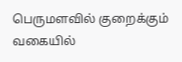பெருமளவில் குறைக்கும் வகையில்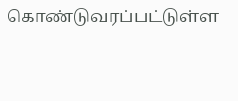கொண்டுவரப்பட்டுள்ள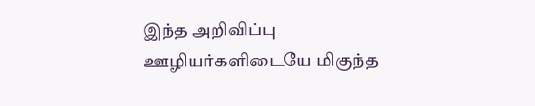இந்த அறிவிப்பு ஊழியர்களிடையே மிகுந்த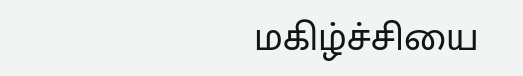மகிழ்ச்சியை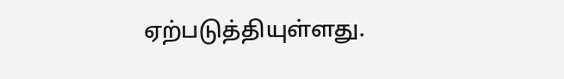ஏற்படுத்தியுள்ளது.